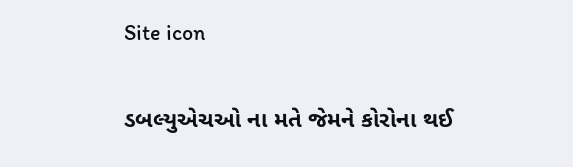Site icon

ડબલ્યુએચઓ ના મતે જેમને કોરોના થઈ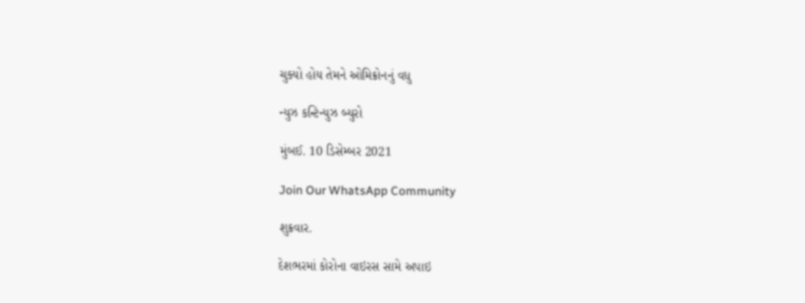ચુક્યો હોય તેમને ઓમિક્રોનનું વધુ

ન્યુઝ કન્ટિન્યુઝ બ્યુરો

મુંબઈ. 10 ડિસેમ્બર 2021

Join Our WhatsApp Community

શુક્રવાર.

દેશભરમાં કોરોના વાઇરસ સામે અપાઇ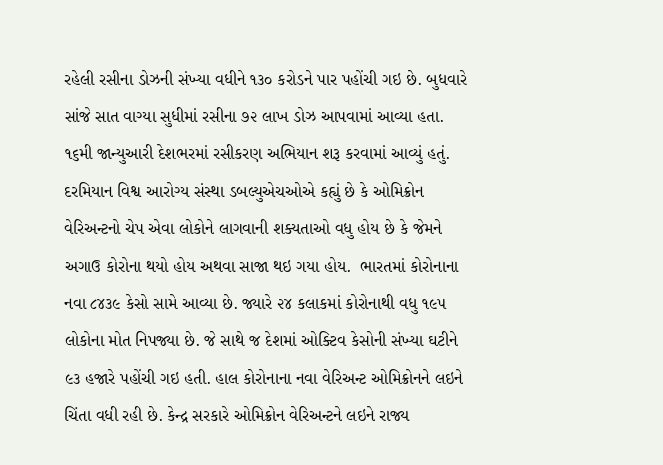રહેલી રસીના ડોઝની સંખ્યા વધીને ૧૩૦ કરોડને પાર પહોંચી ગઇ છે. બુધવારે સાંજે સાત વાગ્યા સુધીમાં રસીના ૭૨ લાખ ડોઝ આપવામાં આવ્યા હતા. ૧૬મી જાન્યુઆરી દેશભરમાં રસીકરણ અભિયાન શરૂ કરવામાં આવ્યું હતું.  દરમિયાન વિશ્વ આરોગ્ય સંસ્થા ડબલ્યુએચઓએ કહ્યું છે કે ઓમિક્રોન વેરિઅન્ટનો ચેપ એવા લોકોને લાગવાની શક્યતાઓ વધુ હોય છે કે જેમને અગાઉ કોરોના થયો હોય અથવા સાજા થઇ ગયા હોય.  ભારતમાં કોરોનાના નવા ૮૪૩૯ કેસો સામે આવ્યા છે. જ્યારે ૨૪ કલાકમાં કોરોનાથી વધુ ૧૯૫ લોકોના મોત નિપજ્યા છે. જે સાથે જ દેશમાં ઓક્ટિવ કેસોની સંખ્યા ઘટીને ૯૩ હજારે પહોંચી ગઇ હતી. હાલ કોરોનાના નવા વેરિઅન્ટ ઓમિક્રોનને લઇને ચિંતા વધી રહી છે. કેન્દ્ર સરકારે ઓમિક્રોન વેરિઅન્ટને લઇને રાજ્ય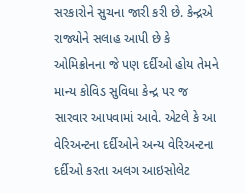સરકારોને સુચના જારી કરી છે. કેન્દ્રએ રાજ્યોને સલાહ આપી છે કે ઓમિક્રોનના જે પણ દર્દીઓ હોય તેમને માન્ય કોવિડ સુવિધા કેન્દ્ર પર જ સારવાર આપવામાં આવે. એટલે કે આ વેરિઅન્ટના દર્દીઓને અન્ય વેરિઅન્ટના દર્દીઓ કરતા અલગ આઇસોલેટ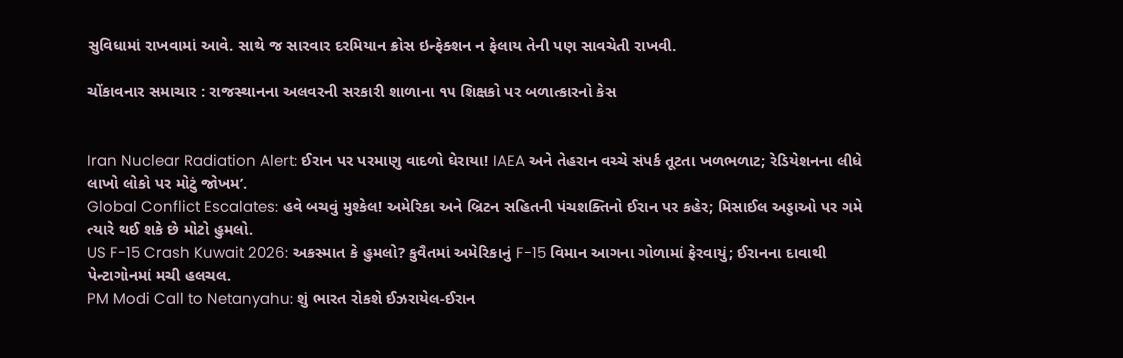સુવિધામાં રાખવામાં આવે. સાથે જ સારવાર દરમિયાન ક્રોસ ઇન્ફેક્શન ન ફેલાય તેની પણ સાવચેતી રાખવી.

ચોંકાવનાર સમાચાર : રાજસ્થાનના અલવરની સરકારી શાળાના ૧૫ શિક્ષકો પર બળાત્કારનો કેસ


Iran Nuclear Radiation Alert: ઈરાન પર પરમાણુ વાદળો ઘેરાયા! IAEA અને તેહરાન વચ્ચે સંપર્ક તૂટતા ખળભળાટ; રેડિયેશનના લીધે લાખો લોકો પર મોટું જોખમ’.
Global Conflict Escalates: હવે બચવું મુશ્કેલ! અમેરિકા અને બ્રિટન સહિતની પંચશક્તિનો ઈરાન પર કહેર; મિસાઈલ અડ્ડાઓ પર ગમે ત્યારે થઈ શકે છે મોટો હુમલો.
US F-15 Crash Kuwait 2026: અકસ્માત કે હુમલો? કુવૈતમાં અમેરિકાનું F-15 વિમાન આગના ગોળામાં ફેરવાયું; ઈરાનના દાવાથી પેન્ટાગોનમાં મચી હલચલ.
PM Modi Call to Netanyahu: શું ભારત રોકશે ઈઝરાયેલ-ઈરાન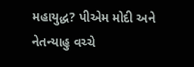મહાયુદ્ધ? પીએમ મોદી અને નેતન્યાહુ વચ્ચે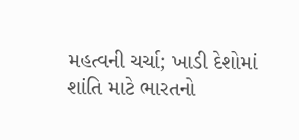મહત્વની ચર્ચા; ખાડી દેશોમાં શાંતિ માટે ભારતનો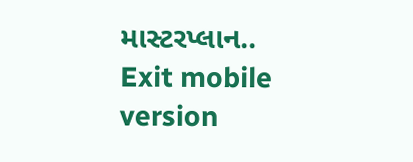માસ્ટરપ્લાન..
Exit mobile version